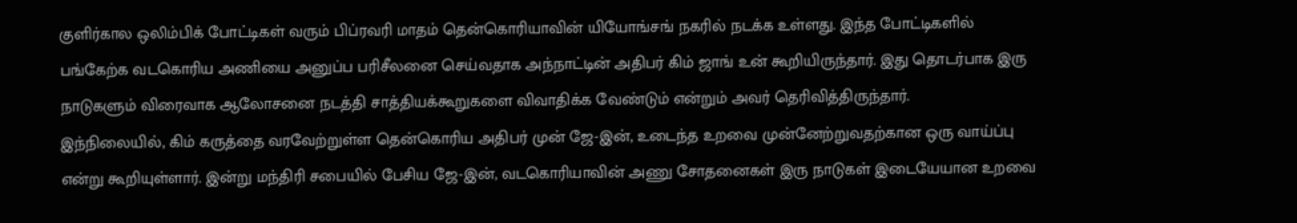குளிர்கால ஒலிம்பிக் போட்டிகள் வரும் பிப்ரவரி மாதம் தென்கொரியாவின் யியோங்சங் நகரில் நடக்க உள்ளது. இந்த போட்டிகளில் பங்கேற்க வடகொரிய அணியை அனுப்ப பரிசீலனை செய்வதாக அந்நாட்டின் அதிபர் கிம் ஜாங் உன் கூறியிருந்தார். இது தொடர்பாக இரு நாடுகளும் விரைவாக ஆலோசனை நடத்தி சாத்தியக்கூறுகளை விவாதிக்க வேண்டும் என்றும் அவர் தெரிவித்திருந்தார்.
இந்நிலையில், கிம் கருத்தை வரவேற்றுள்ள தென்கொரிய அதிபர் முன் ஜே-இன், உடைந்த உறவை முன்னேற்றுவதற்கான ஒரு வாய்ப்பு என்று கூறியுள்ளார். இன்று மந்திரி சபையில் பேசிய ஜே-இன், வடகொரியாவின் அணு சோதனைகள் இரு நாடுகள் இடையேயான உறவை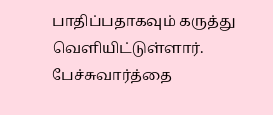பாதிப்பதாகவும் கருத்து வெளியிட்டுள்ளார்.
பேச்சுவார்த்தை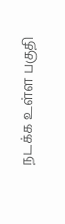நடக்க உள்ள பகுதி